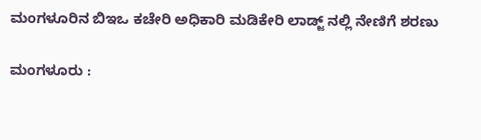ಮಂಗಳೂರಿನ‌ ಬಿಇಒ ಕಚೇರಿ ಅಧಿಕಾರಿ ಮಡಿಕೇರಿ ಲಾಡ್ಜ್ ನಲ್ಲಿ ನೇಣಿಗೆ ಶರಣು

ಮಂಗಳೂರು :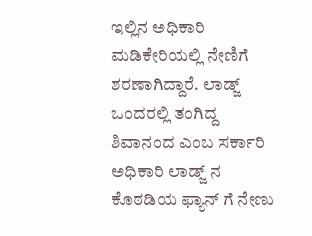ಇಲ್ಲಿನ ಅಧಿಕಾರಿ ಮಡಿಕೇರಿಯಲ್ಲಿ ನೇಣಿಗೆ ಶರಣಾಗಿದ್ದಾರೆ. ಲಾಡ್ಜ್‌ ಒಂದರಲ್ಲಿ ತಂಗಿದ್ದ ಶಿವಾನಂದ ಎಂಬ ಸರ್ಕಾರಿ ಅಧಿಕಾರಿ ಲಾಡ್ಜ್‌ ನ ಕೊಠಡಿಯ ಫ್ಯಾನ್‌ ಗೆ ನೇಣು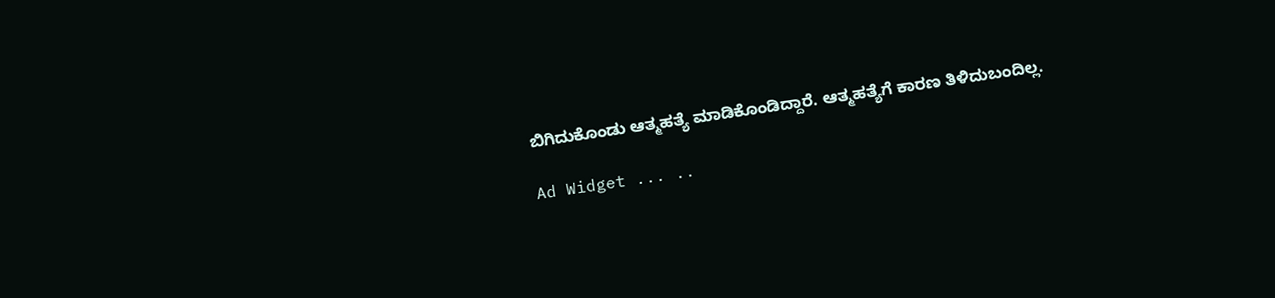ಬಿಗಿದುಕೊಂಡು ಆತ್ಮಹತ್ಯೆ ಮಾಡಿಕೊಂಡಿದ್ದಾರೆ. ಆತ್ಮಹತ್ಯೆಗೆ ಕಾರಣ ತಿಳಿದುಬಂದಿಲ್ಲ.

Ad Widget ... ..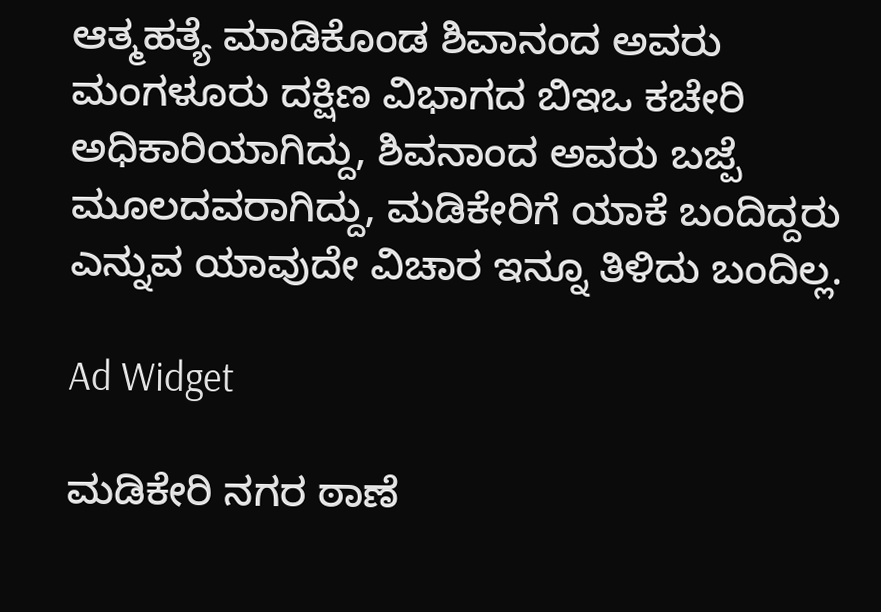ಆತ್ಮಹತ್ಯೆ ಮಾಡಿಕೊಂಡ ಶಿವಾನಂದ ಅವರು ಮಂಗಳೂರು ದಕ್ಷಿಣ ವಿಭಾಗದ ಬಿಇಒ ಕಚೇರಿ ಅಧಿಕಾರಿಯಾಗಿದ್ದು, ಶಿವನಾಂದ ಅವರು ಬಜ್ಪೆ ಮೂಲದವರಾಗಿದ್ದು, ಮಡಿಕೇರಿಗೆ ಯಾಕೆ ಬಂದಿದ್ದರು ಎನ್ನುವ ಯಾವುದೇ ವಿಚಾರ ಇನ್ನೂ ತಿಳಿದು ಬಂದಿಲ್ಲ.

Ad Widget

ಮಡಿಕೇರಿ ನಗರ ಠಾಣೆ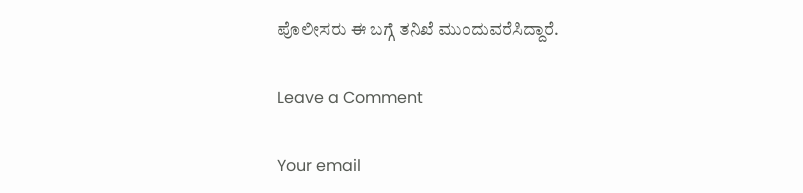ಪೊಲೀಸರು ಈ ಬಗ್ಗೆ ತನಿಖೆ ಮುಂದುವರೆಸಿದ್ದಾರೆ.

Leave a Comment

Your email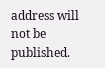address will not be published.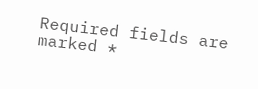Required fields are marked *